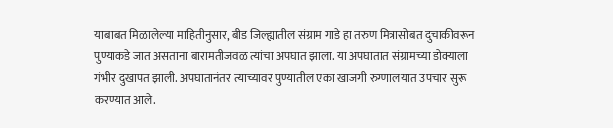याबाबत मिळालेल्या माहितीनुसार, बीड जिल्ह्यातील संग्राम गाडे हा तरुण मित्रासोबत दुचाकीवरून पुण्याकडे जात असताना बारामतीजवळ त्यांचा अपघात झाला. या अपघातात संग्रामच्या डोक्याला गंभीर दुखापत झाली. अपघातानंतर त्याच्यावर पुण्यातील एका खाजगी रुग्णालयात उपचार सुरू करण्यात आले.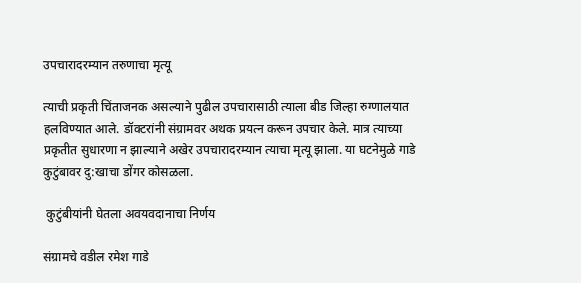उपचारादरम्यान तरुणाचा मृत्यू

त्याची प्रकृती चिंताजनक असल्याने पुढील उपचारासाठी त्याला बीड जिल्हा रुग्णालयात हलविण्यात आले. डॉक्टरांनी संग्रामवर अथक प्रयत्न करून उपचार केले. मात्र त्याच्या प्रकृतीत सुधारणा न झाल्याने अखेर उपचारादरम्यान त्याचा मृत्यू झाला. या घटनेमुळे गाडे कुटुंबावर दु:खाचा डोंगर कोसळला.

 कुटुंबीयांनी घेतला अवयवदानाचा निर्णय

संग्रामचे वडील रमेश गाडे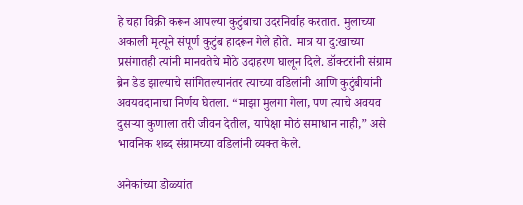हे चहा विक्री करून आपल्या कुटुंबाचा उदरनिर्वाह करतात. मुलाच्या अकाली मृत्यूने संपूर्ण कुटुंब हादरून गेले होते. मात्र या दु:खाच्या प्रसंगातही त्यांनी मानवतेचे मोठे उदाहरण घालून दिले. डॉक्टरांनी संग्राम ब्रेन डेड झाल्याचे सांगितल्यानंतर त्याच्या वडिलांनी आणि कुटुंबीयांनी अवयवदानाचा निर्णय घेतला. “माझा मुलगा गेला, पण त्याचे अवयव दुसऱ्या कुणाला तरी जीवन देतील, यापेक्षा मोठं समाधान नाही,” असे भावनिक शब्द संग्रामच्या वडिलांनी व्यक्त केले.

अनेकांच्या डोळ्यांत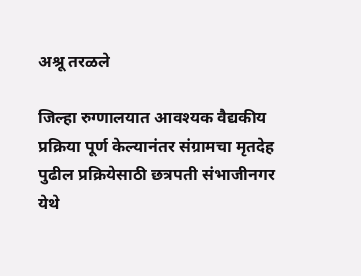अश्रू तरळले

जिल्हा रुग्णालयात आवश्यक वैद्यकीय प्रक्रिया पूर्ण केल्यानंतर संग्रामचा मृतदेह पुढील प्रक्रियेसाठी छत्रपती संभाजीनगर येथे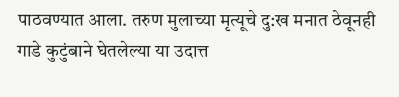पाठवण्यात आला. तरुण मुलाच्या मृत्यूचे दु:ख मनात ठेवूनही गाडे कुटुंबाने घेतलेल्या या उदात्त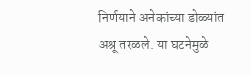निर्णयाने अनेकांच्या डोळ्यांत अश्रू तरळले. या घटनेमुळे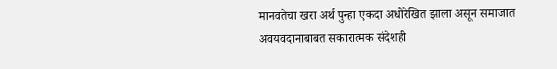मानवतेचा खरा अर्थ पुन्हा एकदा अधोरेखित झाला असून समाजात अवयवदानाबाबत सकारात्मक संदेशही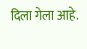दिला गेला आहे.